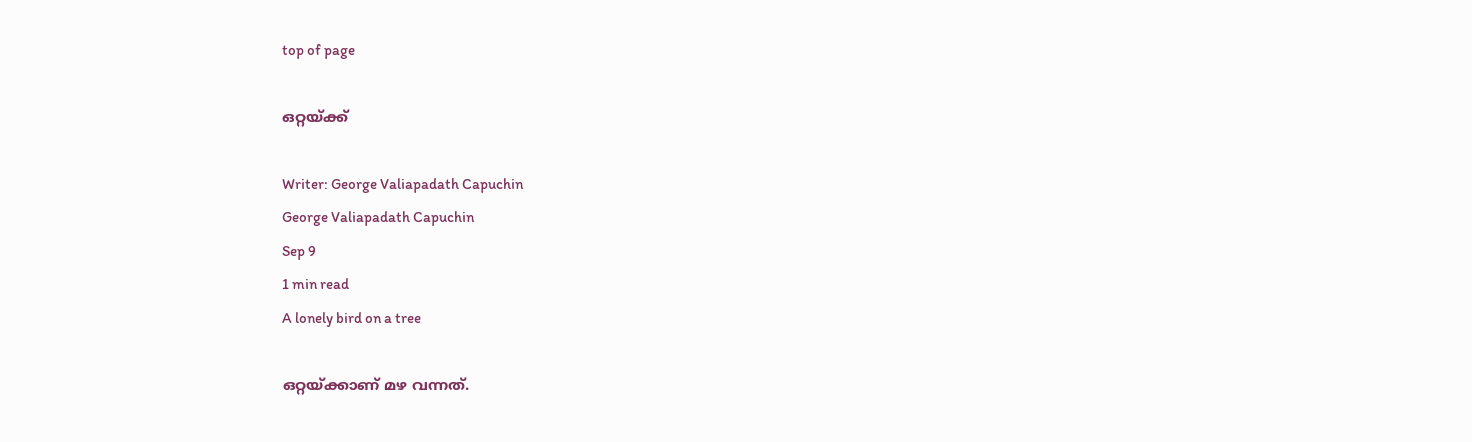top of page

ഒറ്റയ്ക്ക്

Writer: George Valiapadath Capuchin
George Valiapadath Capuchin
Sep 9
1 min read
A lonely bird on a tree

ഒറ്റയ്ക്കാണ് മഴ വന്നത്.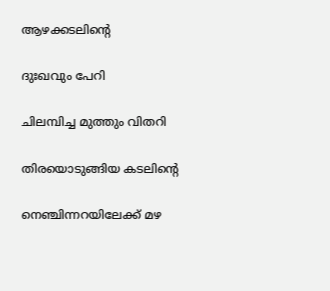ആഴക്കടലിന്‍റെ

ദുഃഖവും പേറി

ചിലമ്പിച്ച മുത്തും വിതറി

തിരയൊടുങ്ങിയ കടലിന്‍റെ

നെഞ്ചിന്നറയിലേക്ക് മഴ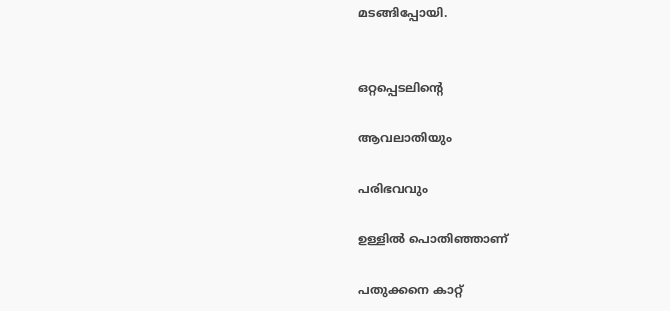മടങ്ങിപ്പോയി.


ഒറ്റപ്പെടലിന്‍റെ

ആവലാതിയും

പരിഭവവും

ഉള്ളില്‍ പൊതിഞ്ഞാണ്

പതുക്കനെ കാറ്റ്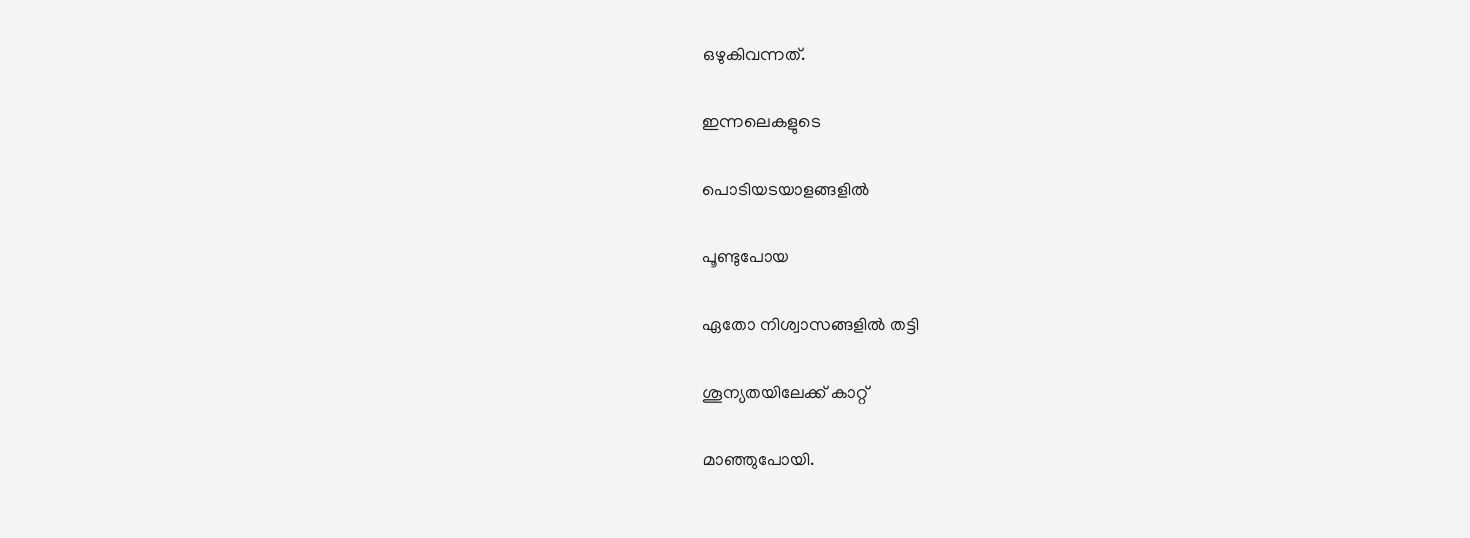ഒഴുകിവന്നത്.

ഇന്നലെകളുടെ

പൊടിയടയാളങ്ങളില്‍

പൂണ്ടുപോയ

ഏതോ നിശ്വാസങ്ങളില്‍ തട്ടി

ശൂന്യതയിലേക്ക് കാറ്റ്

മാഞ്ഞുപോയി.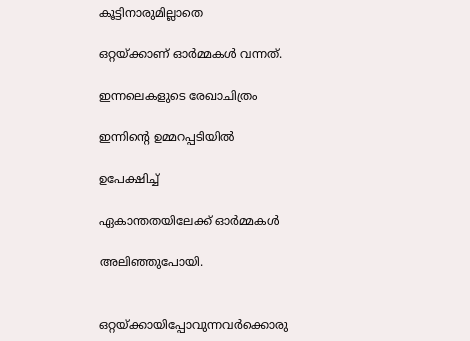കൂട്ടിനാരുമില്ലാതെ

ഒറ്റയ്ക്കാണ് ഓര്‍മ്മകള്‍ വന്നത്.

ഇന്നലെകളുടെ രേഖാചിത്രം

ഇന്നിന്‍റെ ഉമ്മറപ്പടിയില്‍

ഉപേക്ഷിച്ച്

ഏകാന്തതയിലേക്ക് ഓര്‍മ്മകള്‍

അലിഞ്ഞുപോയി.


ഒറ്റയ്ക്കായിപ്പോവുന്നവര്‍ക്കൊരു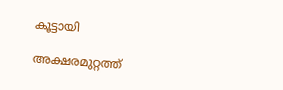കൂട്ടായി

അക്ഷരമുറ്റത്ത്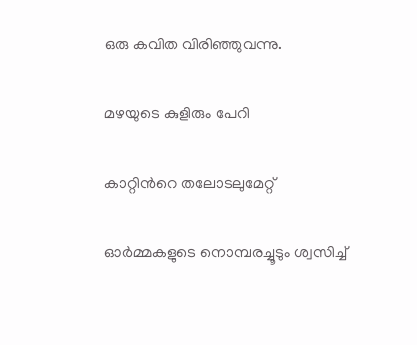ഒരു കവിത വിരിഞ്ഞുവന്നു.

മഴയുടെ കുളിരും പേറി

കാറ്റിന്‍റെ തലോടലുമേറ്റ്

ഓര്‍മ്മകളുടെ നൊമ്പരച്ചൂടും ശ്വസിച്ച്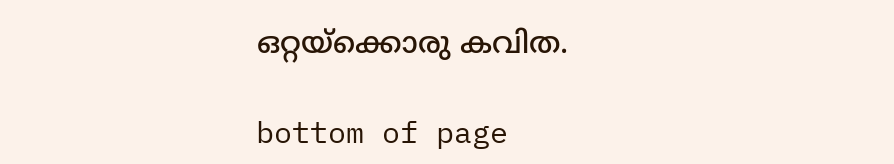ഒറ്റയ്ക്കൊരു കവിത.

bottom of page